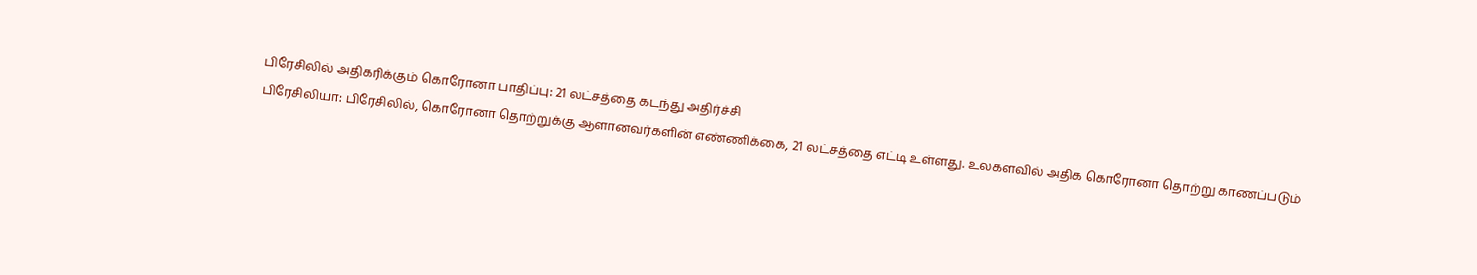பிரேசிலில் அதிகரிக்கும் கொரோனா பாதிப்பு: 21 லட்சத்தை கடந்து அதிர்ச்சி
பிரேசிலியா: பிரேசிலில், கொரோனா தொற்றுக்கு ஆளானவர்களின் எண்ணிக்கை, 21 லட்சத்தை எட்டி உள்ளது. உலகளவில் அதிக கொரோனா தொற்று காணப்படும்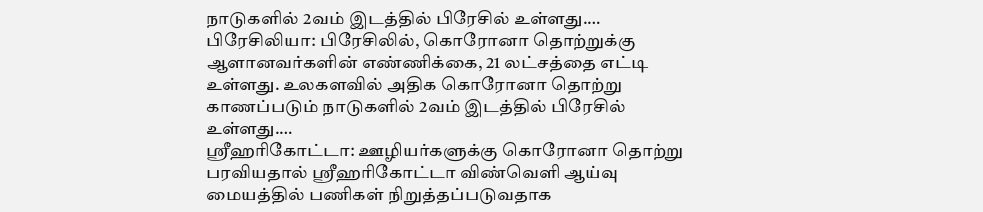நாடுகளில் 2வம் இடத்தில் பிரேசில் உள்ளது.…
பிரேசிலியா: பிரேசிலில், கொரோனா தொற்றுக்கு ஆளானவர்களின் எண்ணிக்கை, 21 லட்சத்தை எட்டி உள்ளது. உலகளவில் அதிக கொரோனா தொற்று காணப்படும் நாடுகளில் 2வம் இடத்தில் பிரேசில் உள்ளது.…
ஸ்ரீஹரிகோட்டா: ஊழியர்களுக்கு கொரோனா தொற்று பரவியதால் ஸ்ரீஹரிகோட்டா விண்வெளி ஆய்வு மையத்தில் பணிகள் நிறுத்தப்படுவதாக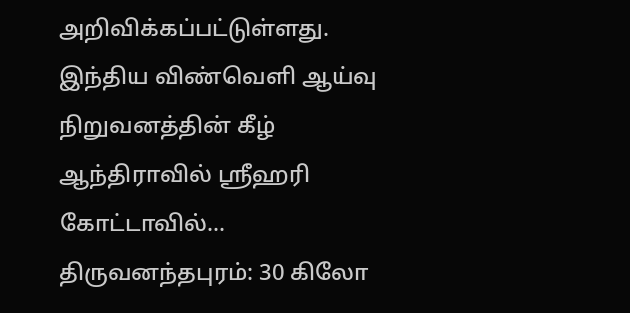அறிவிக்கப்பட்டுள்ளது. இந்திய விண்வெளி ஆய்வு நிறுவனத்தின் கீழ் ஆந்திராவில் ஸ்ரீஹரி கோட்டாவில்…
திருவனந்தபுரம்: 30 கிலோ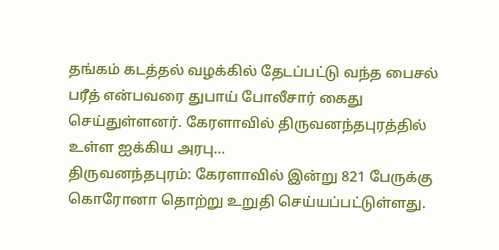தங்கம் கடத்தல் வழக்கில் தேடப்பட்டு வந்த பைசல் பரீத் என்பவரை துபாய் போலீசார் கைது செய்துள்ளனர். கேரளாவில் திருவனந்தபுரத்தில் உள்ள ஐக்கிய அரபு…
திருவனந்தபுரம்: கேரளாவில் இன்று 821 பேருக்கு கொரோனா தொற்று உறுதி செய்யப்பட்டுள்ளது.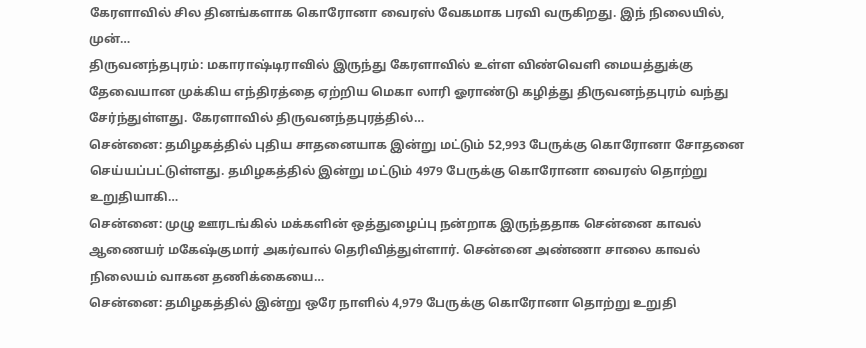கேரளாவில் சில தினங்களாக கொரோனா வைரஸ் வேகமாக பரவி வருகிறது. இந் நிலையில், முன்…
திருவனந்தபுரம்: மகாராஷ்டிராவில் இருந்து கேரளாவில் உள்ள விண்வெளி மையத்துக்கு தேவையான முக்கிய எந்திரத்தை ஏற்றிய மெகா லாரி ஓராண்டு கழித்து திருவனந்தபுரம் வந்து சேர்ந்துள்ளது. கேரளாவில் திருவனந்தபுரத்தில்…
சென்னை: தமிழகத்தில் புதிய சாதனையாக இன்று மட்டும் 52,993 பேருக்கு கொரோனா சோதனை செய்யப்பட்டுள்ளது. தமிழகத்தில் இன்று மட்டும் 4979 பேருக்கு கொரோனா வைரஸ் தொற்று உறுதியாகி…
சென்னை: முழு ஊரடங்கில் மக்களின் ஒத்துழைப்பு நன்றாக இருந்ததாக சென்னை காவல் ஆணையர் மகேஷ்குமார் அகர்வால் தெரிவித்துள்ளார். சென்னை அண்ணா சாலை காவல் நிலையம் வாகன தணிக்கையை…
சென்னை: தமிழகத்தில் இன்று ஒரே நாளில் 4,979 பேருக்கு கொரோனா தொற்று உறுதி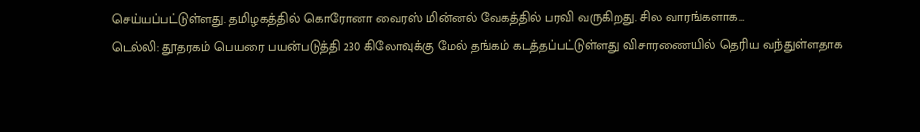செய்யப்பட்டுள்ளது. தமிழகத்தில் கொரோனா வைரஸ் மின்னல் வேகத்தில் பரவி வருகிறது. சில வாரங்களாக…
டெல்லி: தூதரகம் பெயரை பயன்படுத்தி 230 கிலோவுக்கு மேல் தங்கம் கடத்தப்பட்டுள்ளது விசாரணையில் தெரிய வந்துள்ளதாக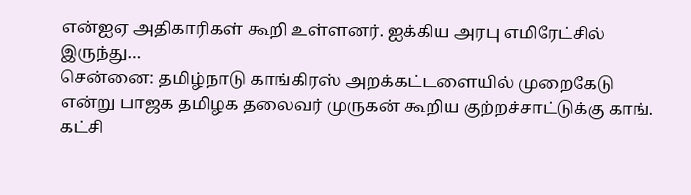என்ஐஏ அதிகாரிகள் கூறி உள்ளனர். ஐக்கிய அரபு எமிரேட்சில் இருந்து…
சென்னை: தமிழ்நாடு காங்கிரஸ் அறக்கட்டளையில் முறைகேடு என்று பாஜக தமிழக தலைவர் முருகன் கூறிய குற்றச்சாட்டுக்கு காங். கட்சி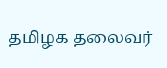தமிழக தலைவர்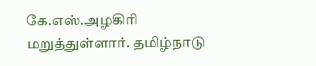கே.எஸ்.அழகிரி மறுத்துள்ளார். தமிழ்நாடு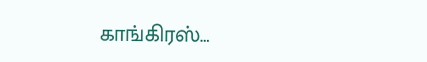காங்கிரஸ்…